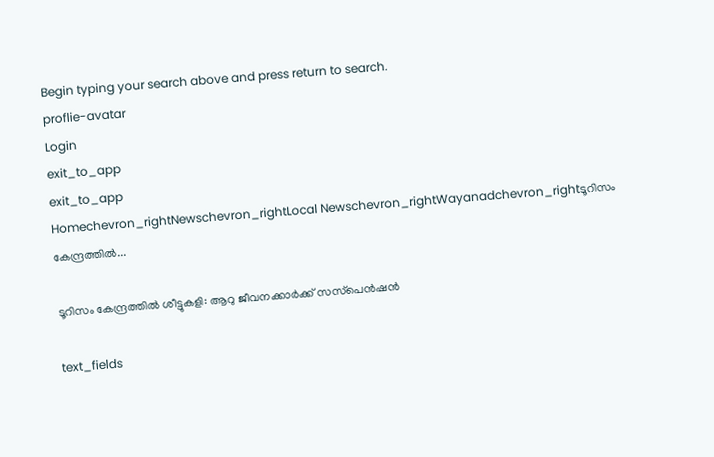Begin typing your search above and press return to search.
proflie-avatar
Login
exit_to_app
exit_to_app
Homechevron_rightNewschevron_rightLocal Newschevron_rightWayanadchevron_rightടൂറിസം കേന്ദ്രത്തിൽ...

ടൂറിസം കേന്ദ്രത്തിൽ ശീട്ടുകളി: ആറു ജീവനക്കാര്‍ക്ക് സസ്‌പെന്‍ഷന്‍

text_fields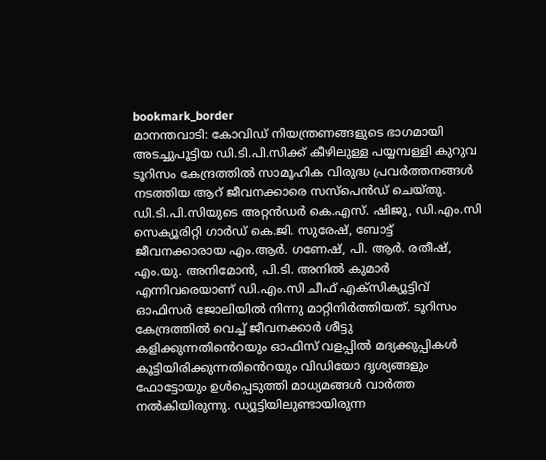bookmark_border
മാനന്തവാടി: കോവിഡ് നിയന്ത്രണങ്ങളുടെ ഭാഗമായി അടച്ചുപൂട്ടിയ ഡി.ടി.പി.സിക്ക് കീഴിലുള്ള പയ്യമ്പള്ളി കുറുവ ടൂറിസം കേന്ദ്രത്തില്‍ സാമൂഹിക വിരുദ്ധ പ്രവര്‍ത്തനങ്ങള്‍ നടത്തിയ ആറ് ജീവനക്കാരെ സസ്‌പെൻഡ് ചെയ്തു. ഡി.ടി.പി.സിയുടെ അറ്റൻഡര്‍ കെ.എസ്. ഷിജു, ഡി.എം.സി സെക്യൂരിറ്റി ഗാര്‍ഡ് കെ.ജി. സുരേഷ്, ബോട്ട്‌ ജീവനക്കാരായ എം.ആർ. ഗണേഷ്, പി. ആർ. രതീഷ്, എം.യു. അനിമോന്‍, പി.ടി. അനില്‍ കുമാര്‍ എന്നിവരെയാണ് ഡി.എം.സി ചീഫ് എക്‌സിക്യൂട്ടിവ് ഓഫിസര്‍ ജോലിയില്‍ നിന്നു മാറ്റിനിര്‍ത്തിയത്. ടൂറിസം കേന്ദ്രത്തില്‍ വെച്ച് ജീവനക്കാര്‍ ശീട്ടു കളിക്കുന്നതിൻെറയും ഓഫിസ് വളപ്പില്‍ മദ്യക്കുപ്പികള്‍ കൂട്ടിയിരിക്കുന്നതിൻെറയും വിഡിയോ ദൃശ്യങ്ങളും ഫോട്ടോയും ഉള്‍പ്പെടുത്തി മാധ്യമങ്ങള്‍ വാര്‍ത്ത നല്‍കിയിരുന്നു. ഡ്യൂട്ടിയിലുണ്ടായിരുന്ന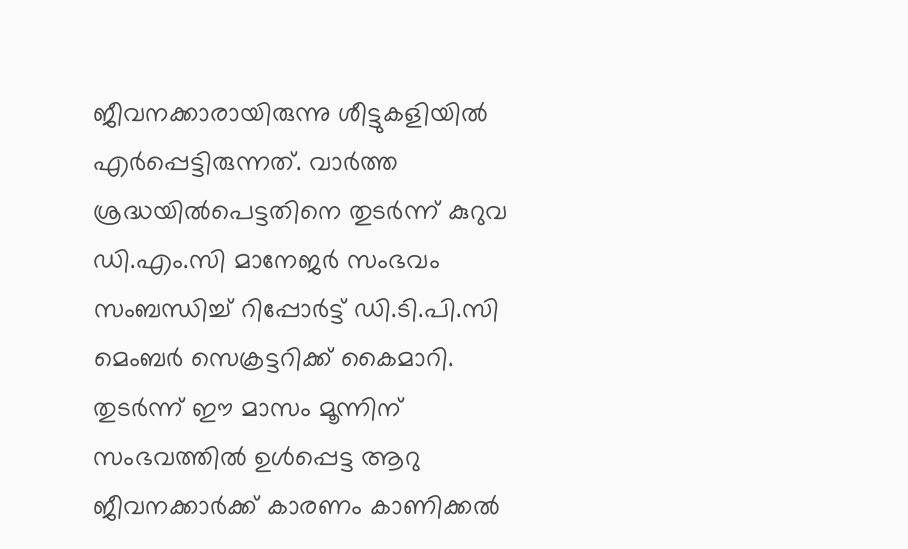ജീവനക്കാരായിരുന്നു ശീട്ടുകളിയിൽ എര്‍പ്പെട്ടിരുന്നത്. വാര്‍ത്ത ശ്രദ്ധയിൽപെട്ടതിനെ തുടര്‍ന്ന് കുറുവ ഡി.എം.സി മാനേജര്‍ സംഭവം സംബന്ധിച്ച് റിപ്പോര്‍ട്ട് ഡി.ടി.പി.സി മെംബര്‍ സെക്രട്ടറിക്ക് കൈമാറി. തുടര്‍ന്ന് ഈ മാസം മൂന്നിന് സംഭവത്തില്‍ ഉള്‍പ്പെട്ട ആറു ജീവനക്കാര്‍ക്ക് കാരണം കാണിക്കല്‍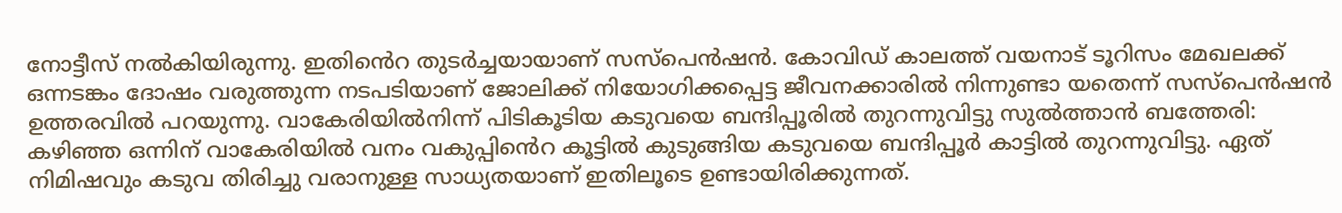നോട്ടീസ് നല്‍കിയിരുന്നു. ഇതിൻെറ തുടര്‍ച്ചയായാണ് സസ്പെൻഷൻ. കോവിഡ് കാലത്ത് വയനാട് ടൂറിസം മേഖലക്ക് ഒന്നടങ്കം ദോഷം വരുത്തുന്ന നടപടിയാണ് ജോലിക്ക് നിയോഗിക്കപ്പെട്ട ജീവനക്കാരില്‍ നിന്നുണ്ടാ യതെന്ന് സസ്‌പെന്‍ഷന്‍ ഉത്തരവില്‍ പറയുന്നു. വാകേരിയിൽനിന്ന് പിടികൂടിയ കടുവയെ ബന്ദിപ്പൂരിൽ തുറന്നുവിട്ടു സുൽത്താൻ ബത്തേരി: കഴിഞ്ഞ ഒന്നിന് വാകേരിയിൽ വനം വകുപ്പിൻെറ കൂട്ടിൽ കുടുങ്ങിയ കടുവയെ ബന്ദിപ്പൂർ കാട്ടിൽ തുറന്നുവിട്ടു. ഏത് നിമിഷവും കടുവ തിരിച്ചു വരാനുള്ള സാധ്യതയാണ് ഇതിലൂടെ ഉണ്ടായിരിക്കുന്നത്.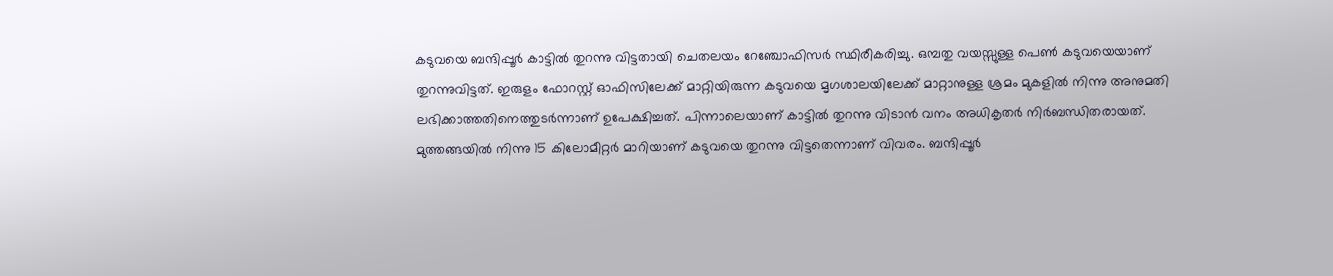കടുവയെ ബന്ദിപ്പൂർ കാട്ടിൽ തുറന്നു വിട്ടതായി ചെതലയം റേഞ്ചോഫിസർ സ്ഥിരീകരിച്ചു. ഒമ്പതു വയസ്സുള്ള പെൺ കടുവയെയാണ് തുറന്നുവിട്ടത്. ഇരുളം ഫോറസ്റ്റ് ഓഫിസിലേക്ക് മാറ്റിയിരുന്ന കടുവയെ മൃഗശാലയിലേക്ക് മാറ്റാനുള്ള ശ്രമം മുകളിൽ നിന്നു അനുമതി ലഭിക്കാത്തതിനെത്തുടർന്നാണ് ഉപേക്ഷിച്ചത്. പിന്നാലെയാണ് കാട്ടിൽ തുറന്നു വിടാൻ വനം അധികൃതർ നിർബന്ധിതരായത്. മുത്തങ്ങയിൽ നിന്നു 15 കിലോമീറ്റർ മാറിയാണ് കടുവയെ തുറന്നു വിട്ടതെന്നാണ് വിവരം. ബന്ദിപ്പൂർ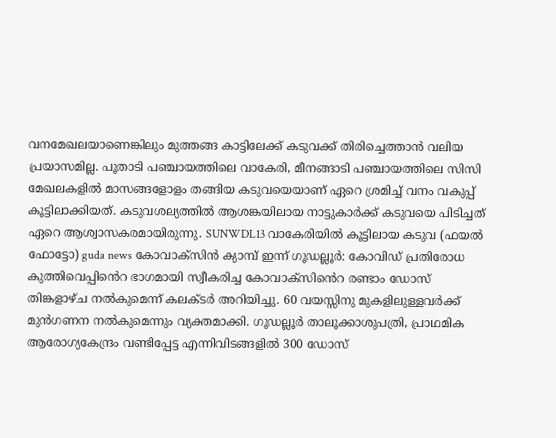വനമേഖലയാണെങ്കിലും മുത്തങ്ങ കാട്ടിലേക്ക് കടുവക്ക് തിരിച്ചെത്താൻ വലിയ പ്രയാസമില്ല. പൂതാടി പഞ്ചായത്തിലെ വാകേരി, മീനങ്ങാടി പഞ്ചായത്തിലെ സിസി മേഖലകളിൽ മാസങ്ങളോളം തങ്ങിയ കടുവയെയാണ് ഏറെ ശ്രമിച്ച് വനം വകുപ്പ് കൂട്ടിലാക്കിയത്. കടുവശല്യത്തിൽ ആശങ്കയിലായ നാട്ടുകാർക്ക് കടുവയെ പിടിച്ചത് ഏറെ ആശ്വാസകരമായിരുന്നു. SUNWDL13 വാകേരിയിൽ കൂട്ടിലായ കടുവ (ഫയൽ ഫോട്ടോ) guda news കോവാക്സിൻ ക്യാമ്പ് ഇന്ന് ഗൂഡല്ലൂർ: കോവിഡ് പ്രതിരോധ കുത്തിവെപ്പിൻെറ ഭാഗമായി സ്വീകരിച്ച കോവാക്സിൻെറ രണ്ടാം ഡോസ് തിങ്കളാഴ്ച നൽകുമെന്ന് കലക്ടർ അറിയിച്ചു. 60 വയസ്സിനു മുകളിലുള്ളവർക്ക് മുൻഗണന നൽകുമെന്നും വ്യക്തമാക്കി. ഗൂഡല്ലൂർ താലൂക്കാശുപത്രി, പ്രാഥമിക ആരോഗ്യകേന്ദ്രം വണ്ടിപ്പേട്ട എന്നിവിടങ്ങളിൽ 300 ഡോസ്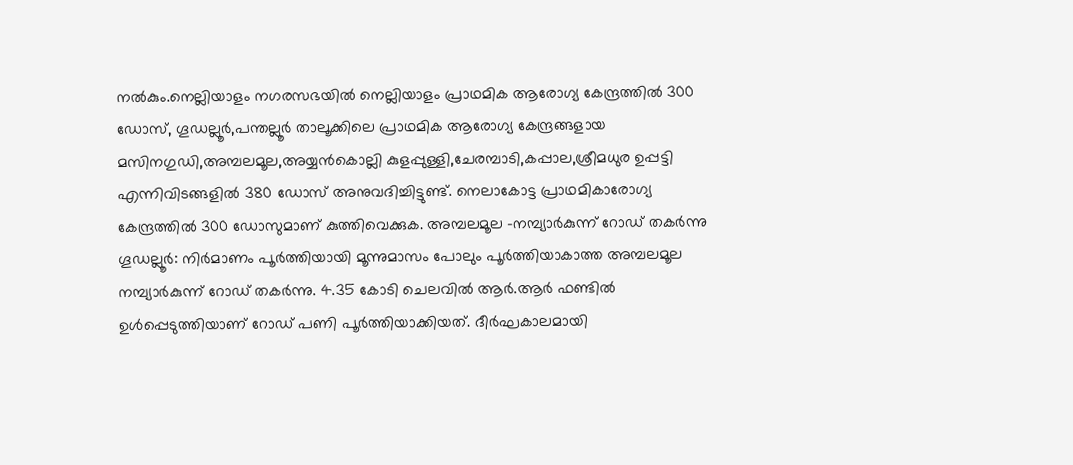നൽകും.നെല്ലിയാളം നഗരസഭയിൽ നെല്ലിയാളം പ്രാഥമിക ആരോഗ്യ കേന്ദ്രത്തിൽ 300 ഡോസ്, ഗൂഡല്ലൂർ,പന്തല്ലൂർ താലൂക്കിലെ പ്രാഥമിക ആരോഗ്യ കേന്ദ്രങ്ങളായ മസിനഗുഡി,അമ്പലമൂല,അയ്യൻകൊല്ലി കുളപ്പുള്ളി,ചേരമ്പാടി,കപ്പാല,ശ്രീമധുര ഉപ്പട്ടി എന്നിവിടങ്ങളിൽ 380 ഡോസ് അനുവദിച്ചിട്ടുണ്ട്. നെലാകോട്ട പ്രാഥമികാരോഗ്യ കേന്ദ്രത്തിൽ 300 ഡോസുമാണ് കുത്തിവെക്കുക. അമ്പലമൂല -നമ്പ്യാർകുന്ന് റോഡ് തകർന്നു ഗൂഡല്ലൂർ: നിർമാണം പൂർത്തിയായി മൂന്നുമാസം പോലും പൂർത്തിയാകാത്ത അമ്പലമൂല നമ്പ്യാർകുന്ന് റോഡ് തകർന്നു. 4.35 കോടി ചെലവിൽ ആർ.ആർ ഫണ്ടിൽ ഉൾപ്പെടുത്തിയാണ് റോഡ് പണി പൂർത്തിയാക്കിയത്. ദീർഘകാലമായി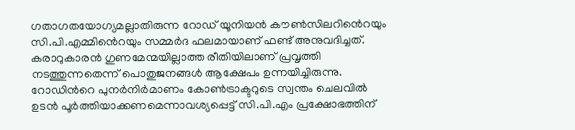ഗതാഗതയോഗ്യമല്ലാതിരുന്ന റോഡ് യൂനിയൻ കൗൺസിലറിൻെറയും സി.പി.എമ്മിൻെറയും സമ്മർദ ഫലമായാണ് ഫണ്ട് അനുവദിച്ചത്. കരാറുകാരൻ ഗുണമേന്മയില്ലാത്ത രീതിയിലാണ് പ്രവൃത്തി നടത്തുന്നതെന്ന് പൊതുജനങ്ങൾ ആക്ഷേപം ഉന്നയിച്ചിരുന്നു. റോഡിന്‍റെ പുനർനിർമാണം കോൺട്രാക്ടറുടെ സ്വന്തം ചെലവിൽ ഉടൻ പൂർത്തിയാക്കണമെന്നാവശ്യപ്പെട്ട് സി.പി.എം പ്രക്ഷോഭത്തിന്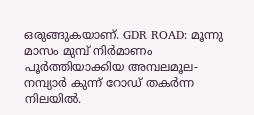ഒരുങ്ങുകയാണ്. GDR ROAD: മൂന്നു മാസം മുമ്പ് നിർമാണം പൂർത്തിയാക്കിയ അമ്പലമൂല-നമ്പ്യാർ കുന്ന് റോഡ് തകർന്ന നിലയിൽ.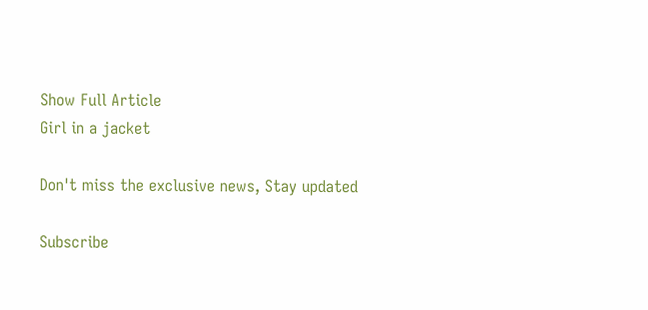Show Full Article
Girl in a jacket

Don't miss the exclusive news, Stay updated

Subscribe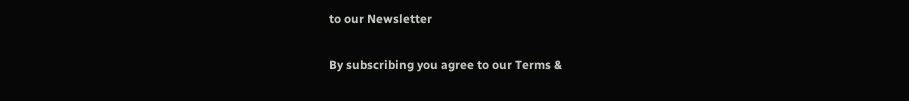to our Newsletter

By subscribing you agree to our Terms &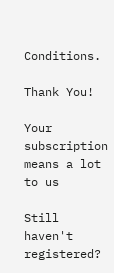Conditions.

Thank You!

Your subscription means a lot to us

Still haven't registered?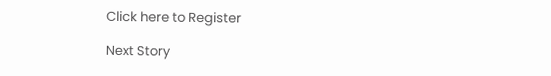Click here to Register

Next Story